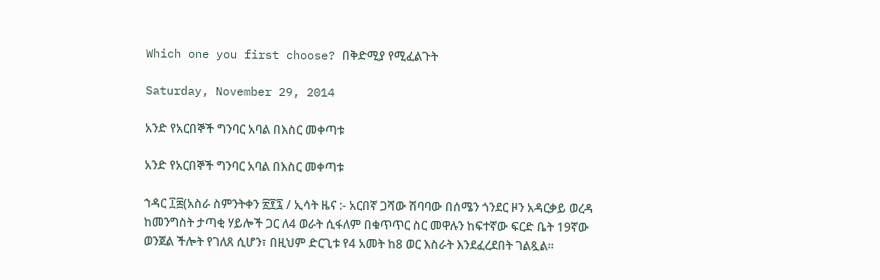Which one you first choose? በቅድሚያ የሚፈልጉት

Saturday, November 29, 2014

አንድ የአርበኞች ግንባር አባል በእስር መቀጣቱ

አንድ የአርበኞች ግንባር አባል በእስር መቀጣቱ

ኀዳር ፲፰(አስራ ስምንትቀን ፳፻፯ / ኢሳት ዜና :- አርበኛ ጋሻው ሽባባው በሰሜን ጎንደር ዞን አዳርቃይ ወረዳ ከመንግስት ታጣቂ ሃይሎች ጋር ለ4 ወራት ሲፋለም በቁጥጥር ስር መዋሉን ከፍተኛው ፍርድ ቤት 19ኛው ወንጀል ችሎት የገለጸ ሲሆን፣ በዚህም ድርጊቱ የ4 አመት ከ8 ወር እስራት እንደፈረደበት ገልጿል።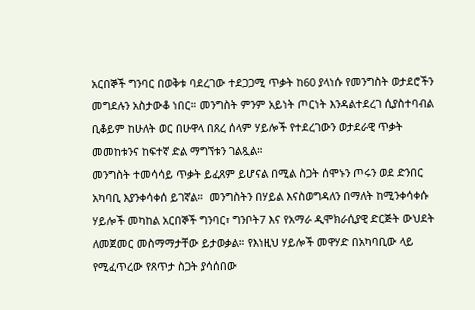አርበኞች ግንባር በወቅቱ ባደረገው ተደጋጋሚ ጥቃት ከ60 ያላነሱ የመንግስት ወታደሮችን መግደሉን አስታውቆ ነበር። መንግስት ምንም አይነት ጦርነት እንዳልተደረገ ሲያስተባብል ቢቆይም ከሁለት ወር በሁዋላ በጸረ ሰላም ሃይሎች የተደረገውን ወታደራዊ ጥቃት መመከቱንና ከፍተኛ ድል ማግኘቱን ገልጿል።
መንግስት ተመሳሳይ ጥቃት ይፈጸም ይሆናል በሚል ስጋት ሰሞኑን ጦሩን ወደ ድንበር አካባቢ እያንቀሳቀሰ ይገኛል።  መንግስትን በሃይል እናስወግዳለን በማለት ከሚንቀሳቀሱ ሃይሎች መካከል አርበኞች ግንባር፣ ግንቦት7 እና የአማራ ዲሞክራሲያዊ ድርጅት ውህደት ለመጀመር መስማማታቸው ይታወቃል። የእነዚህ ሃይሎች መዋሃድ በአካባቢው ላይ የሚፈጥረው የጸጥታ ስጋት ያሳሰበው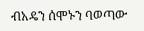ብአዴን ሰሞኑን ባወጣው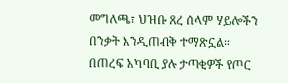መግለጫ፣ ህዝቡ ጸረ ሰላም ሃይሎችን በንቃት እንዲጠብቅ ተማጽኗል። በጠረፍ አካባቢ ያሉ ታጣቂዎች የጦር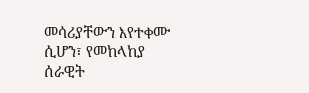መሳሪያቸውን እየተቀሙ ሲሆን፣ የመከላከያ ሰራዊት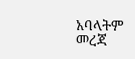አባላትም መረጃ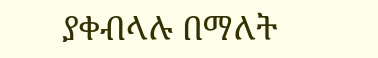ያቀብላሉ በማለት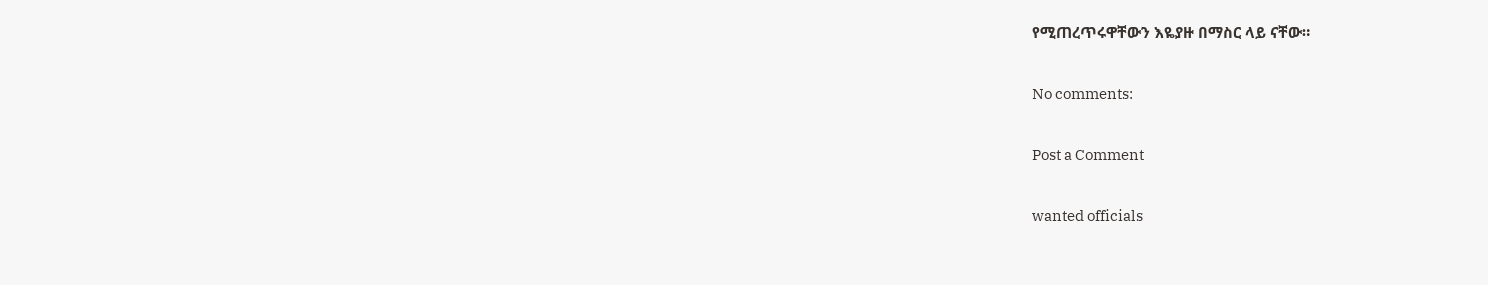የሚጠረጥሩዋቸውን እዬያዙ በማስር ላይ ናቸው።

No comments:

Post a Comment

wanted officials